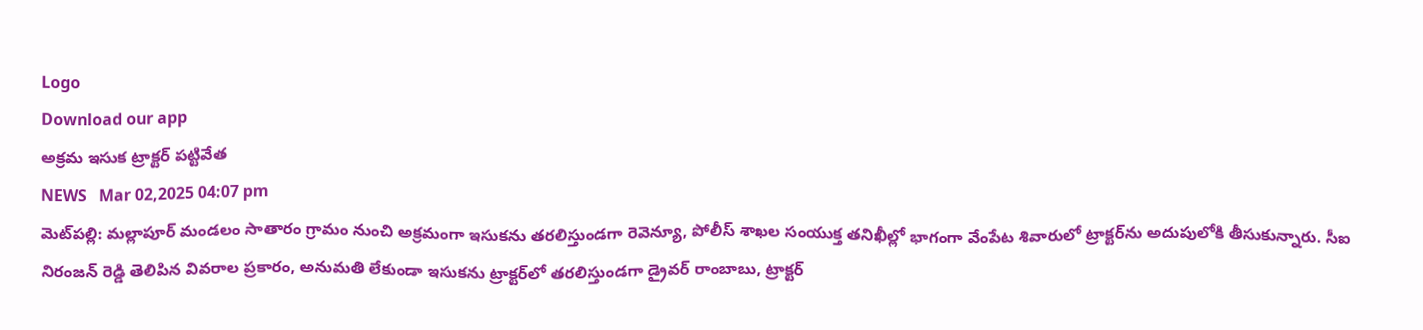Logo
Download our app
అక్రమ ఇసుక ట్రాక్టర్ పట్టివేత
NEWS   Mar 02,2025 04:07 pm
మెట్‌పల్లి: మల్లాపూర్ మండలం సాతారం గ్రామం నుంచి అక్రమంగా ఇసుకను తరలిస్తుండగా రెవెన్యూ, పోలీస్ శాఖల సంయుక్త తనిఖీల్లో భాగంగా వేంపేట శివారులో ట్రాక్టర్‌ను అదుపులోకి తీసుకున్నారు. సీఐ నిరంజన్ రెడ్డి తెలిపిన వివరాల ప్రకారం, అనుమతి లేకుండా ఇసుకను ట్రాక్టర్‌లో తరలిస్తుండగా డ్రైవర్ రాంబాబు, ట్రాక్టర్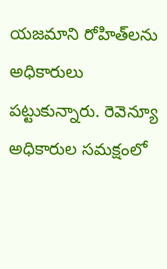యజమాని రోహిత్‌లను అధికారులు పట్టుకున్నారు. రెవెన్యూ అధికారుల సమక్షంలో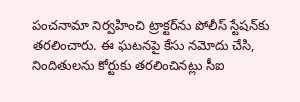పంచనామా నిర్వహించి ట్రాక్టర్‌ను పోలీస్ స్టేషన్‌కు తరలించారు. ఈ ఘటనపై కేసు నమోదు చేసి, నిందితులను కోర్టుకు తరలించినట్లు సీఐ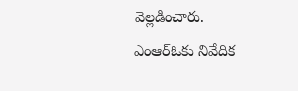వెల్లడించారు. ఎంఆర్ఓకు నివేదిక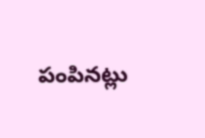పంపినట్లు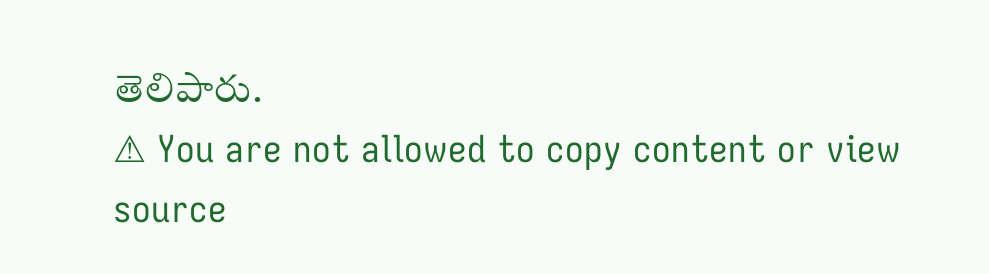తెలిపారు.
⚠ You are not allowed to copy content or view source